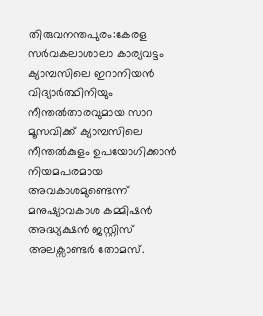തിരുവനന്തപുരം:കേരള സർവകലാശാലാ കാര്യവട്ടം ക്യാമ്പസിലെ ഇറാനിയൻ വിദ്യാർത്ഥിനിയും നീന്തൽതാരവുമായ സാറ മൂസവിക്ക് ക്യാമ്പസിലെ നീന്തൽകുളം ഉപയോഗിക്കാൻ നിയമപരമായ അവകാശമുണ്ടെന്ന് മനുഷ്യാവകാശ കമ്മിഷൻ അദ്ധ്യക്ഷൻ ജസ്റ്റിസ് അലക്സാണ്ടർ തോമസ്.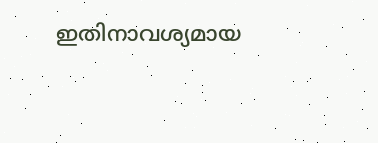ഇതിനാവശ്യമായ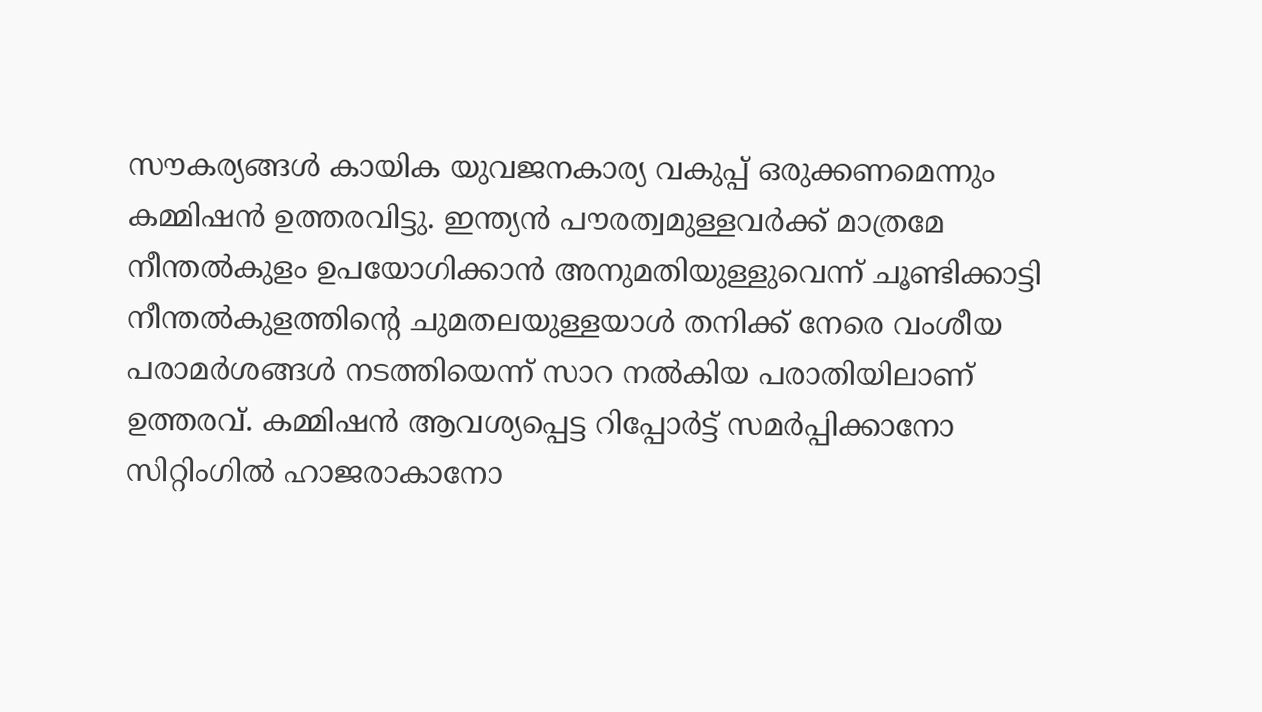സൗകര്യങ്ങൾ കായിക യുവജനകാര്യ വകുപ്പ് ഒരുക്കണമെന്നും കമ്മിഷൻ ഉത്തരവിട്ടു. ഇന്ത്യൻ പൗരത്വമുള്ളവർക്ക് മാത്രമേ നീന്തൽകുളം ഉപയോഗിക്കാൻ അനുമതിയുള്ളുവെന്ന് ചൂണ്ടിക്കാട്ടി നീന്തൽകുളത്തിന്റെ ചുമതലയുള്ളയാൾ തനിക്ക് നേരെ വംശീയ പരാമർശങ്ങൾ നടത്തിയെന്ന് സാറ നൽകിയ പരാതിയിലാണ് ഉത്തരവ്. കമ്മിഷൻ ആവശ്യപ്പെട്ട റിപ്പോർട്ട് സമർപ്പിക്കാനോ സിറ്റിംഗിൽ ഹാജരാകാനോ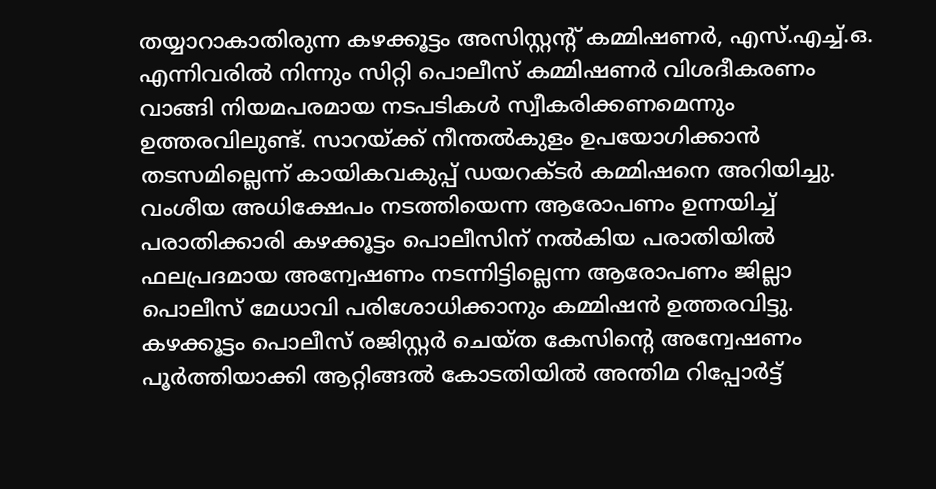തയ്യാറാകാതിരുന്ന കഴക്കൂട്ടം അസിസ്റ്റന്റ് കമ്മിഷണർ, എസ്.എച്ച്.ഒ. എന്നിവരിൽ നിന്നും സിറ്റി പൊലീസ് കമ്മിഷണർ വിശദീകരണം വാങ്ങി നിയമപരമായ നടപടികൾ സ്വീകരിക്കണമെന്നും ഉത്തരവിലുണ്ട്. സാറയ്ക്ക് നീന്തൽകുളം ഉപയോഗിക്കാൻ തടസമില്ലെന്ന് കായികവകുപ്പ് ഡയറക്ടർ കമ്മിഷനെ അറിയിച്ചു. വംശീയ അധിക്ഷേപം നടത്തിയെന്ന ആരോപണം ഉന്നയിച്ച് പരാതിക്കാരി കഴക്കൂട്ടം പൊലീസിന് നൽകിയ പരാതിയിൽ ഫലപ്രദമായ അന്വേഷണം നടന്നിട്ടില്ലെന്ന ആരോപണം ജില്ലാ പൊലീസ് മേധാവി പരിശോധിക്കാനും കമ്മിഷൻ ഉത്തരവിട്ടു. കഴക്കൂട്ടം പൊലീസ് രജിസ്റ്റർ ചെയ്ത കേസിന്റെ അന്വേഷണം പൂർത്തിയാക്കി ആറ്റിങ്ങൽ കോടതിയിൽ അന്തിമ റിപ്പോർട്ട്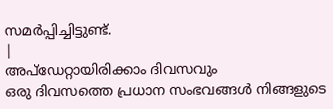സമർപ്പിച്ചിട്ടുണ്ട്.
|
അപ്ഡേറ്റായിരിക്കാം ദിവസവും
ഒരു ദിവസത്തെ പ്രധാന സംഭവങ്ങൾ നിങ്ങളുടെ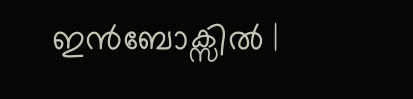ഇൻബോക്സിൽ |